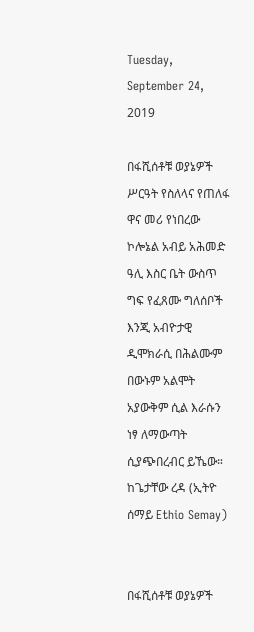Tuesday, September 24, 2019

በፋሺሰቶቹ ወያኔዎች ሥርዓት የስለላና የጠለፋ ዋና መሪ የነበረው ኮሎኔል አብይ አሕመድ ዓሊ እስር ቤት ውስጥ ግፍ የፈጸሙ ግለሰቦች እንጂ አብዮታዊ ዲሞክራሲ በሕልሙም በውኑም አልሞት አያውቅም ሲል እራሱን ነፃ ለማውጣት ሲያጭበረብር ይኼው። ከጌታቸው ረዳ (ኢትዮ ሰማይ Ethio Semay)


በፋሺሰቶቹ ወያኔዎች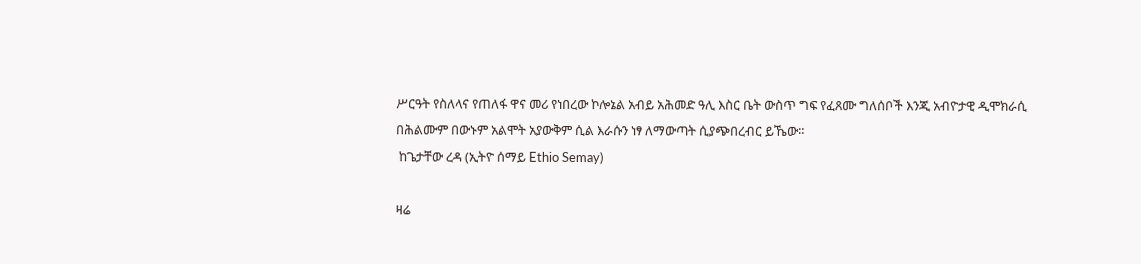ሥርዓት የስለላና የጠለፋ ዋና መሪ የነበረው ኮሎኔል አብይ አሕመድ ዓሊ እስር ቤት ውስጥ ግፍ የፈጸሙ ግለሰቦች እንጂ አብዮታዊ ዲሞክራሲ በሕልሙም በውኑም አልሞት አያውቅም ሲል እራሱን ነፃ ለማውጣት ሲያጭበረብር ይኼው።
 ከጌታቸው ረዳ (ኢትዮ ሰማይ Ethio Semay)

ዛሬ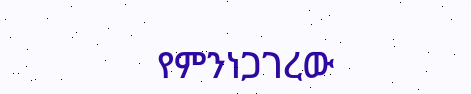የምንነጋገረው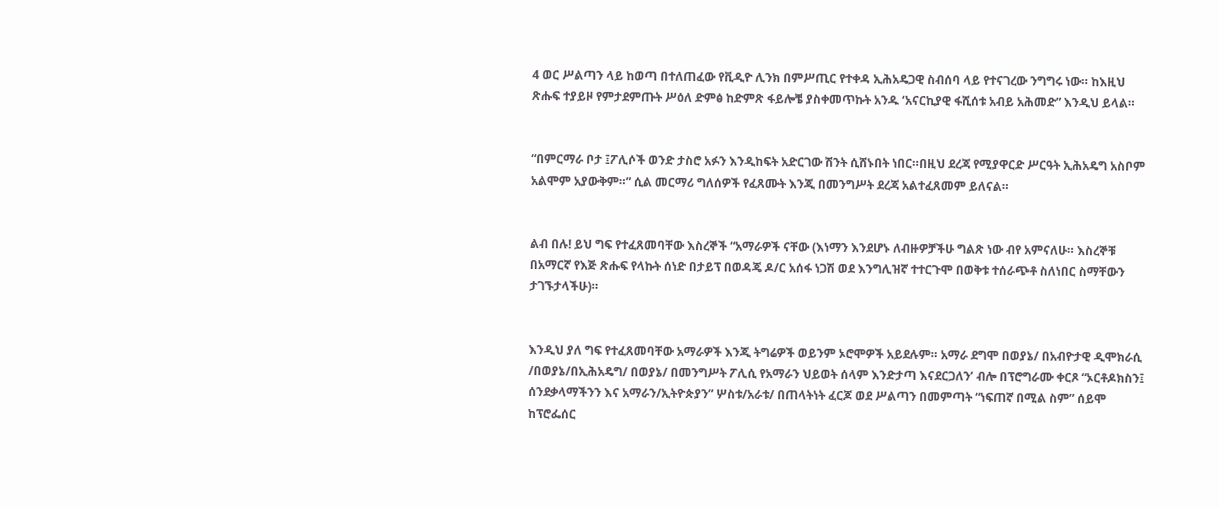4 ወር ሥልጣን ላይ ከወጣ በተለጠፈው የቪዲዮ ሊንክ በምሥጢር የተቀዳ ኢሕአዴጋዊ ስብሰባ ላይ የተናገረው ንግግሩ ነው። ከእዚህ ጽሑፍ ተያይዞ የምታደምጡት ሥዕለ ድምፅ ከድምጽ ፋይሎቼ ያስቀመጥኩት አንዱ ‘አናርኪያዊ ፋሺሰቱ አብይ አሕመድ” እንዲህ ይላል።


“በምርማራ ቦታ ፤ፖሊሶች ወንድ ታስሮ አፉን እንዲከፍት አድርገው ሽንት ሲሸኑበት ነበር።በዚህ ደረጃ የሚያዋርድ ሥርዓት ኢሕአዴግ አስቦም አልሞም አያውቅም።” ሲል መርማሪ ግለሰዎች የፈጸሙት እንጂ በመንግሥት ደረጃ አልተፈጸመም ይለናል።


ልብ በሉ! ይህ ግፍ የተፈጸመባቸው እስረኞች “አማራዎች ናቸው (እነማን እንደሆኑ ለብዙዎቻችሁ ግልጽ ነው ብየ አምናለሁ። እስረኞቹ በአማርኛ የእጅ ጽሑፍ የላኩት ሰነድ በታይፕ በወዳጄ ዶ/ር አሰፋ ነጋሽ ወደ እንግሊዝኛ ተተርጉሞ በወቅቱ ተሰራጭቶ ስለነበር ስማቸውን ታገኙታላችሁ)።


እንዲህ ያለ ግፍ የተፈጸመባቸው አማራዎች እንጂ ትግሬዎች ወይንም ኦሮሞዎች አይደሉም። አማራ ደግሞ በወያኔ/ በአብዮታዊ ዲሞክራሲ /በወያኔ/በኢሕአዴግ/ በወያኔ/ በመንግሥት ፖሊሲ የአማራን ህይወት ሰላም እንድታጣ እናደርጋለን’ ብሎ በፕሮግራሙ ቀርጾ “ኦርቶዶክስን፤ ሰንደቃላማችንን እና አማራን/ኢትዮጵያን” ሦስቱ/አራቱ/ በጠላትነት ፈርጆ ወደ ሥልጣን በመምጣት “ነፍጠኛ በሚል ስም” ሰይሞ ከፕሮፌሰር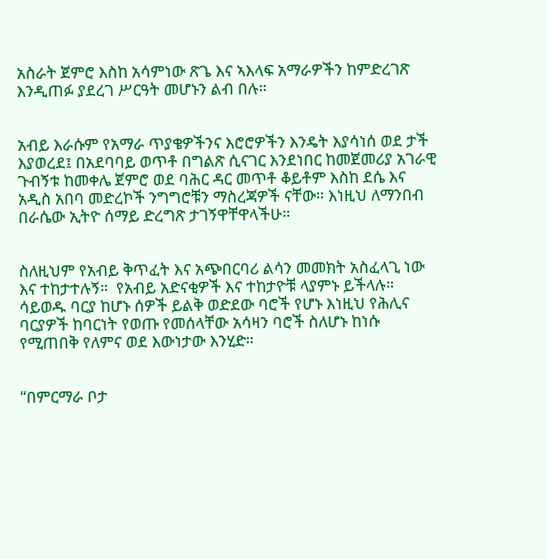አስራት ጀምሮ እስከ አሳምነው ጽጌ እና ኣእላፍ አማራዎችን ከምድረገጽ እንዲጠፉ ያደረገ ሥርዓት መሆኑን ልብ በሉ።


አብይ እራሱም የአማራ ጥያቄዎችንና እሮሮዎችን እንዴት እያሳነሰ ወደ ታች እያወረደ፤ በአደባባይ ወጥቶ በግልጽ ሲናገር እንደነበር ከመጀመሪያ አገራዊ ጉብኝቱ ከመቀሌ ጀምሮ ወደ ባሕር ዳር መጥቶ ቆይቶም እስከ ደሴ እና አዲስ አበባ መድረኮች ንግግሮቹን ማስረጃዎች ናቸው። እነዚህ ለማንበብ በራሴው ኢትዮ ሰማይ ድረግጽ ታገኝዋቸዋላችሁ።


ስለዚህም የአብይ ቅጥፈት እና አጭበርባሪ ልሳን መመክት አስፈላጊ ነው እና ተከታተሉኝ።  የአብይ አድናቂዎች እና ተከታዮቹ ላያምኑ ይችላሉ። ሳይወዱ ባርያ ከሆኑ ሰዎች ይልቅ ወድደው ባሮች የሆኑ እነዚህ የሕሊና ባርያዎች ከባርነት የወጡ የመሰላቸው አሳዛን ባሮች ስለሆኑ ከነሱ የሚጠበቅ የለምና ወደ እውነታው እንሂድ።


“በምርማራ ቦታ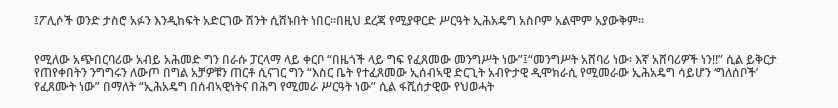፤ፖሊሶች ወንድ ታስሮ አፉን እንዲከፍት አድርገው ሽንት ሲሸኑበት ነበር።በዚህ ደረጃ የሚያዋርድ ሥርዓት ኢሕአዴግ አስቦም አልሞም አያውቅም።


የሚለው አጭበርባሪው አብይ አሕመድ ግን በራሱ ፓርላማ ላይ ቀርቦ “በዜጎች ላይ ግፍ የፈጸመው መንግሥት ነው”፤“መንግሥት አሸባሪ ነው፡ እኛ አሸባሪዎች ነን!!” ሲል ይቅርታ የጠየቀበትን ንግግሩን ለውጦ በግል አቻዎቹን ጠርቶ ሲናገር ግን “እስር ቤት የተፈጸመው ኢሰብኣዊ ድርጊት አብዮታዊ ዲሞክራሲ የሚመራው ኢሕአዴግ ሳይሆን ‘ግለሰቦች’ የፈጸሙት ነው” በማለት “ኢሕአዴግ በሰብኣዊነትና በሕግ የሚመራ ሥርዓት ነው” ሲል ፋሺሰታዊው የህወሓት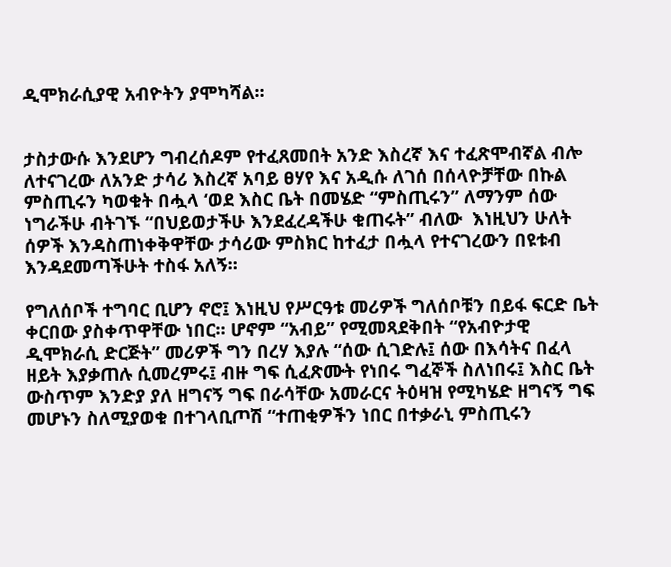ዲሞክራሲያዊ አብዮትን ያሞካሻል።


ታስታውሱ እንደሆን ግብረሰዶም የተፈጸመበት አንድ እስረኛ እና ተፈጽሞብኛል ብሎ ለተናገረው ለአንድ ታሳሪ እስረኛ አባይ ፀሃየ እና አዲሱ ለገሰ በሰላዮቻቸው በኩል ምስጢሩን ካወቁት በሗላ ‘ወደ እስር ቤት በመሄድ “ምስጢሩን” ለማንም ሰው ነግራችሁ ብትገኙ “በህይወታችሁ እንደፈረዳችሁ ቁጠሩት” ብለው  እነዚህን ሁለት ሰዎች እንዳስጠነቀቅዋቸው ታሳሪው ምስክር ከተፈታ በሗላ የተናገረውን በዩቱብ እንዳደመጣችሁት ተስፋ አለኝ።

የግለሰቦች ተግባር ቢሆን ኖሮ፤ እነዚህ የሥርዓቱ መሪዎች ግለሰቦቹን በይፋ ፍርድ ቤት ቀርበው ያስቀጥዋቸው ነበር። ሆኖም “አብይ” የሚመጻደቅበት “የአብዮታዊ ዲሞክራሲ ድርጅት” መሪዎች ግን በረሃ እያሉ “ሰው ሲገድሉ፤ ሰው በእሳትና በፈላ ዘይት እያቃጠሉ ሲመረምሩ፤ ብዙ ግፍ ሲፈጽሙት የነበሩ ግፈኞች ስለነበሩ፤ እስር ቤት ውስጥም እንድያ ያለ ዘግናኝ ግፍ በራሳቸው አመራርና ትዕዛዝ የሚካሄድ ዘግናኝ ግፍ መሆኑን ስለሚያወቁ በተገላቢጦሽ “ተጠቂዎችን ነበር በተቃራኒ ምስጢሩን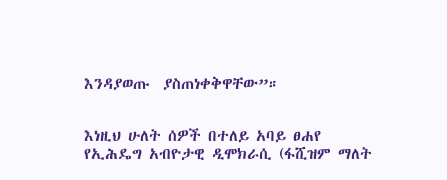እንዳያወጡ  ያስጠነቀቅዋቸው”።


እነዚህ ሁለት ሰዎች በተለይ አባይ ፀሐየ የኢሕዴግ አብዮታዊ ዲሞክራሲ (ፋሺዝም ማለት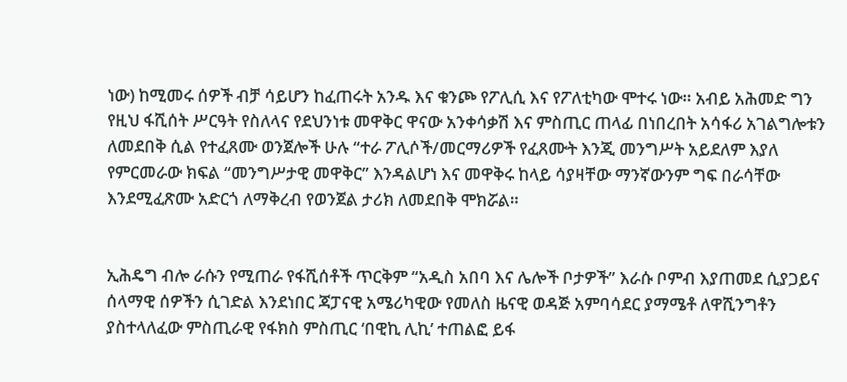ነው) ከሚመሩ ሰዎች ብቻ ሳይሆን ከፈጠሩት አንዱ እና ቁንጮ የፖሊሲ እና የፖለቲካው ሞተሩ ነው። አብይ አሕመድ ግን የዚህ ፋሺሰት ሥርዓት የስለላና የደህንነቱ መዋቅር ዋናው አንቀሳቃሽ እና ምስጢር ጠላፊ በነበረበት አሳፋሪ አገልግሎቱን ለመደበቅ ሲል የተፈጸሙ ወንጀሎች ሁሉ “ተራ ፖሊሶች/መርማሪዎች የፈጸሙት እንጂ መንግሥት አይደለም እያለ የምርመራው ክፍል “መንግሥታዊ መዋቅር” እንዳልሆነ እና መዋቅሩ ከላይ ሳያዛቸው ማንኛውንም ግፍ በራሳቸው እንደሚፈጽሙ አድርጎ ለማቅረብ የወንጀል ታሪክ ለመደበቅ ሞክሯል።


ኢሕዴግ ብሎ ራሱን የሚጠራ የፋሺሰቶች ጥርቅም “አዲስ አበባ እና ሌሎች ቦታዎች” እራሱ ቦምብ እያጠመደ ሲያጋይና ሰላማዊ ሰዎችን ሲገድል እንደነበር ጃፓናዊ አሜሪካዊው የመለስ ዜናዊ ወዳጅ አምባሳደር ያማሜቶ ለዋሺንግቶን ያስተላለፈው ምስጢራዊ የፋክስ ምስጢር ‘በዊኪ ሊኪ’ ተጠልፎ ይፋ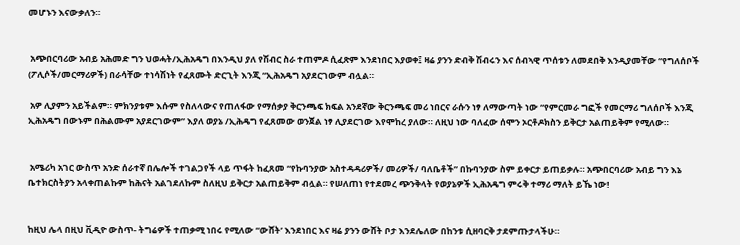መሆኑን እናውቃለን።


 አጭበርባሪው አብይ አሕመድ ግን ህወሓት/ኢሕአዴግ በእንዲህ ያለ የሽብር ስራ ተጠምዶ ሲፈጽም እንደነበር እያወቀ፤ ዛሬ ያንን ድብቅ ሽብሩን እና ሰብኣዊ ጥሰቱን ለመደበቅ እንዲያመቸው “የግለሰቦች (ፖሊሶች/መርማሪዎች) በራሳቸው ተነሳሽነት የፈጸሙት ድርጊት እንጂ “ኢሕአዴግ አያደርገውም ብሏል።

 አዎ ሊያምን አይችልም። ምክንያቱም እሱም የስለላውና የጠለፋው የማሰቃያ ቅርንጫፍ ክፍል አንደኛው ቅርንጫፍ መሪ ነበርና ራሱን ነፃ ለማውጣት ነው “የምርመራ ግፎች የመርማሪ ግለሰቦች እንጂ ኢሕአዴግ በውኑም በሕልሙም አያደርገውም” እያለ ወያኔ /ኢሕዴግ የፈጸመው ወንጀል ነፃ ሊያደርገው እየሞከረ ያለው። ለዚህ ነው ባለፈው ሰሞን ኦርቶዶክስን ይቅርታ አልጠይቅም የሚለው።


 አሜሪካ አገር ውስጥ አንድ ሰራተኛ በሌሎች ተገልጋየች ላይ ጥፋት ከፈጸመ “የኩባንያው አስተዳዳሪዎች/ መሪዎች/ ባለቤቶች” በኩባንያው ስም ይቀርታ ይጠይቃሉ። አጭበርባሪው አብይ ግን እኔ ቤተክርስትያን አላቀጠልኩም ከሕናት አልገደለኩም ስለዚህ ይቅርታ አልጠይቅም ብሏል። የሠለጠነ የተደመረ ጭንቅላት የወያኔዎች ኢሕአዴግ ምሩቅ ተማሪ ማለት ይኼ ነው!


ከዚህ ሌላ በዚህ ቪዲዮ ውስጥ- ትግሬዎች ተጠቃሚ ነበሩ የሚለው “ውሸት’ እንደነበር እና ዛሬ ያንን ውሸት ቦታ እንደሌለው በከንቱ ሲዘባርቅ ታደምጡታላችሁ።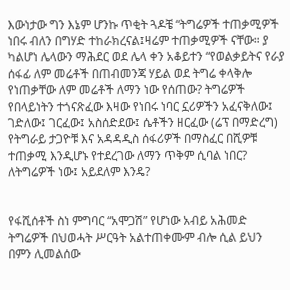እውነታው ግን እኔም ሆንኩ ጥቂት ጓዶቼ “ትግሬዎች ተጠቃሚዎች ነበሩ ብለን በግሃድ ተከራክረናል፤ዛሬም ተጠቃሚዎች ናቸው። ያ ካልሆነ ሌላውን ማሕደር ወደ ሌላ ቀን አቆይተን “የወልቃይትና የራያ ሰፋፊ ለም መሬቶች በጠብመንጃ ሃይል ወደ ትግሬ ቀላቅሎ የነጠቃቸው ለም መሬቶች ለማን ነው የሰጠው? ትግሬዎች የበላይነትን ተጎናጽፈው እዛው የነበሩ ነባር ኗሪዎችን አፈናቅለው፤ ገድለው፤ ገርፈው፤ አስሰድደው፤ ሴቶችን ዘርፈው (ሬፕ በማድረግ) የትግራይ ታጋዮቹ እና አዳዳዲስ ሰፋሪዎች በማስፈር በሺዎቹ ተጠቃሚ እንዲሆኑ የተደረገው ለማን ጥቅም ሲባል ነበር? ለትግሬዎች ነው፤ አይደለም እንዴ?


የፋሺሰቶች ስነ ምግባር “አሞጋሽ” የሆነው አብይ አሕመድ ትግሬዎች በህወሓት ሥርዓት አልተጠቀሙም ብሎ ሲል ይህን በምን ሊመልሰው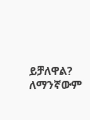ይቻለዋል? ለማንኛውም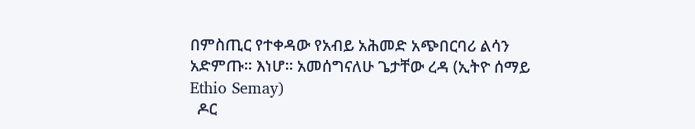በምስጢር የተቀዳው የአብይ አሕመድ አጭበርባሪ ልሳን አድምጡ። እነሆ። አመሰግናለሁ ጌታቸው ረዳ (ኢትዮ ሰማይ Ethio Semay)
  ዶር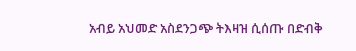አብይ አህመድ አስደንጋጭ ትእዛዝ ሲሰጡ በድብቅ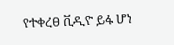የተቀረፀ ቪዲዮ ይፋ ሆነ